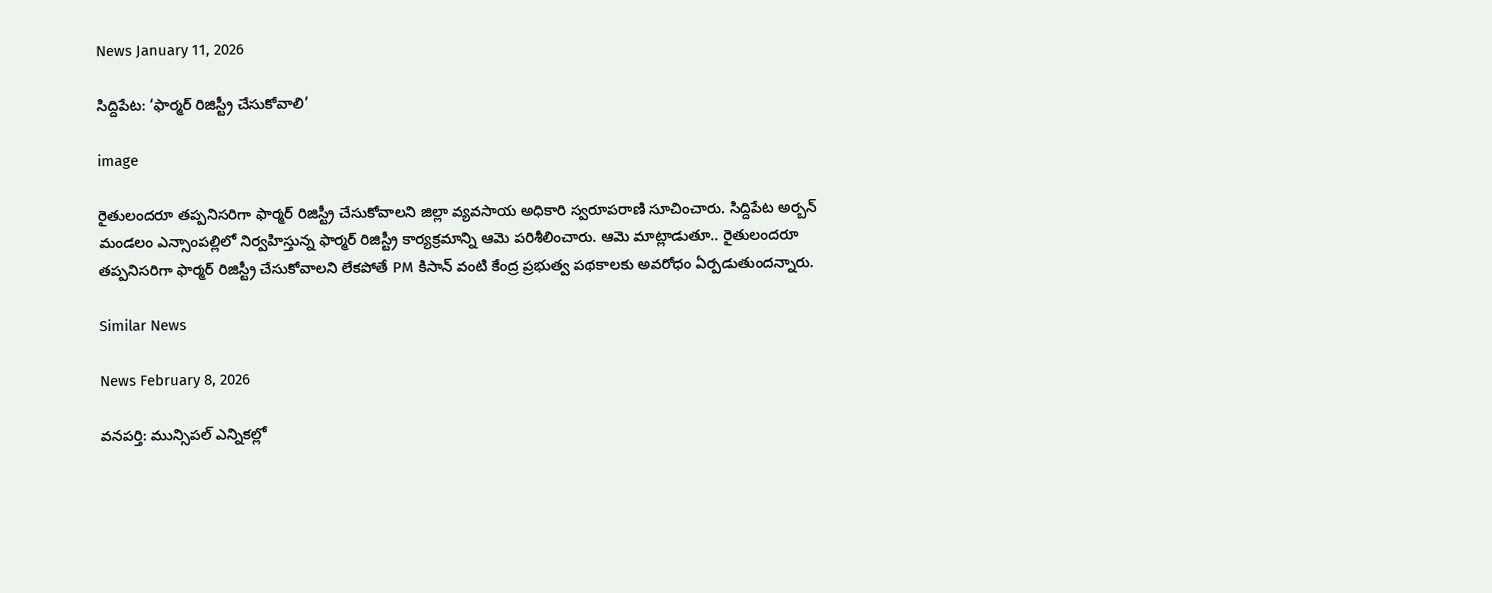News January 11, 2026

సిద్దిపేట: ‘ఫార్మర్ రిజిస్ట్రీ చేసుకోవాలి’

image

రైతులందరూ తప్పనిసరిగా ఫార్మర్ రిజిస్ట్రీ చేసుకోవాలని జిల్లా వ్యవసాయ అధికారి స్వరూపరాణి సూచించారు. సిద్దిపేట అర్బన్ మండలం ఎన్సాంపల్లిలో నిర్వహిస్తున్న ఫార్మర్ రిజిస్ట్రీ కార్యక్రమాన్ని ఆమె పరిశీలించారు. ఆమె మాట్లాడుతూ.. రైతులందరూ తప్పనిసరిగా ఫార్మర్ రిజిస్ట్రీ చేసుకోవాలని లేకపోతే PM కిసాన్ వంటి కేంద్ర ప్రభుత్వ పథకాలకు అవరోధం ఏర్పడుతుందన్నారు.

Similar News

News February 8, 2026

వనపర్తి: మున్సిపల్ ఎన్నికల్లో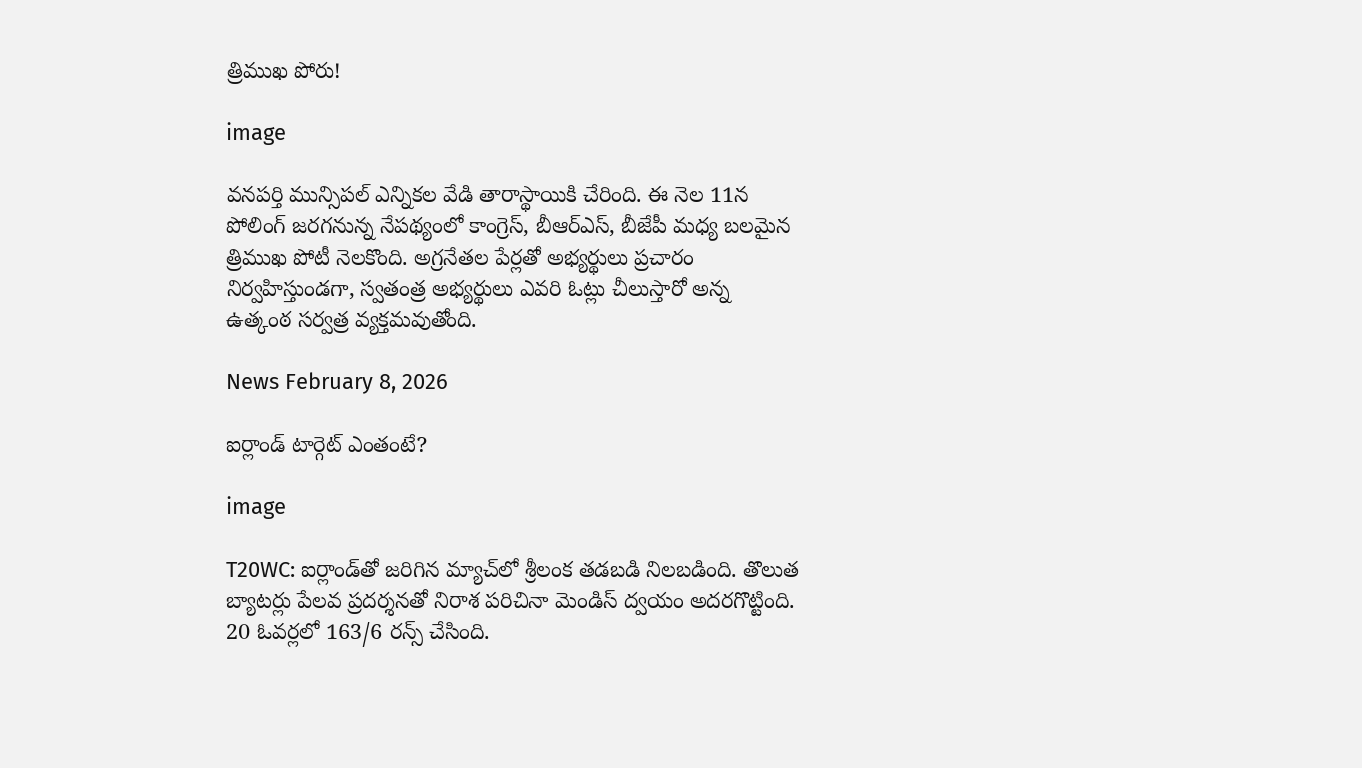త్రిముఖ పోరు!

image

వనపర్తి మున్సిపల్ ఎన్నికల వేడి తారాస్థాయికి చేరింది. ఈ నెల 11న పోలింగ్ జరగనున్న నేపథ్యంలో కాంగ్రెస్, బీఆర్ఎస్, బీజేపీ మధ్య బలమైన త్రిముఖ పోటీ నెలకొంది. అగ్రనేతల పేర్లతో అభ్యర్థులు ప్రచారం నిర్వహిస్తుండగా, స్వతంత్ర అభ్యర్థులు ఎవరి ఓట్లు చీలుస్తారో అన్న ఉత్కంఠ సర్వత్ర వ్యక్తమవుతోంది.

News February 8, 2026

ఐర్లాండ్ టార్గెట్ ఎంతంటే?

image

T20WC: ఐర్లాండ్‌తో జరిగిన మ్యాచ్‌లో శ్రీలంక తడబడి నిలబడింది. తొలుత బ్యాటర్లు పేలవ ప్రదర్శనతో నిరాశ పరిచినా మెండిస్ ద్వయం అదరగొట్టింది. 20 ఓవర్లలో 163/6 రన్స్ చేసింది.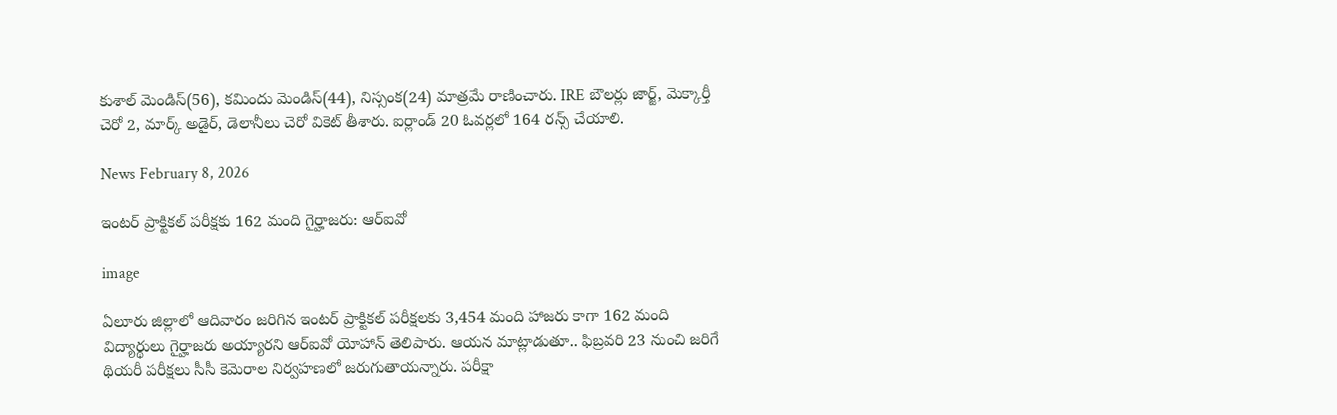కుశాల్ మెండిస్(56), కమిందు మెండిస్(44), నిస్సంక(24) మాత్రమే రాణించారు. IRE బౌలర్లు జార్జ్, మెక్కార్తీ చెరో 2, మార్క్ అడైర్, డెలానీలు చెరో వికెట్ తీశారు. ఐర్లాండ్ 20 ఓవర్లలో 164 రన్స్ చేయాలి.

News February 8, 2026

ఇంటర్ ప్రాక్టికల్ పరీక్షకు 162 మంది గైర్హాజరు: ఆర్ఐవో

image

ఏలూరు జిల్లాలో ఆదివారం జరిగిన ఇంటర్ ప్రాక్టికల్ పరీక్షలకు 3,454 మంది హాజరు కాగా 162 మంది విద్యార్థులు గైర్హాజరు అయ్యారని ఆర్ఐవో యోహాన్ తెలిపారు. ఆయన మాట్లాడుతూ.. ఫిబ్రవరి 23 నుంచి జరిగే థియరీ పరీక్షలు సీసీ కెమెరాల నిర్వహణలో జరుగుతాయన్నారు. పరీక్షా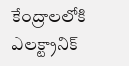కేంద్రాలలోకి ఎలక్ట్రానిక్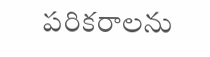పరికరాలను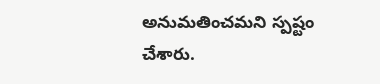అనుమతించమని స్పష్టం చేశారు.